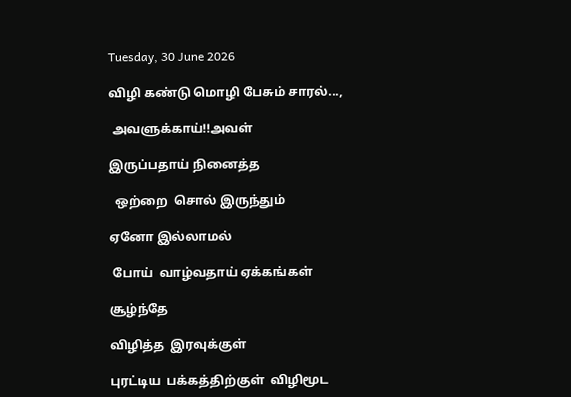Tuesday, 30 June 2026

விழி கண்டு மொழி பேசும் சாரல்...,

 அவளுக்காய்!!அவள்

இருப்பதாய் நினைத்த

  ஒற்றை  சொல் இருந்தும்

ஏனோ இல்லாமல்

 போய்  வாழ்வதாய் ஏக்கங்கள்

சூழ்ந்தே

விழித்த  இரவுக்குள்

புரட்டிய  பக்கத்திற்குள்  விழிமூட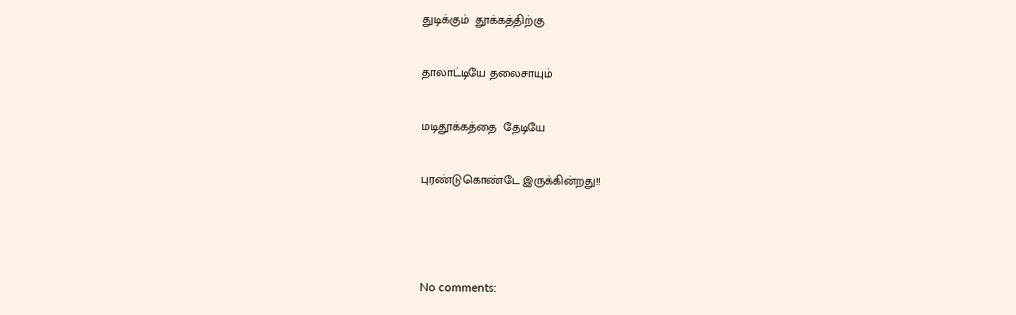துடிக்கும்  தூக்கத்திற்கு

தாலாட்டியே தலைசாயும்

மடிதூக்கத்தை  தேடியே

புரண்டுகொண்டே இருக்கின்றது!!



No comments: